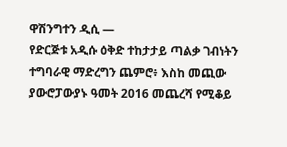ዋሽንግተን ዲሲ —
የድርጅቱ አዲሱ ዕቅድ ተከታታይ ጣልቃ ገብነትን ተግባራዊ ማድረግን ጨምሮ፥ እስከ መጪው ያውሮፓውያኑ ዓመት 2016 መጨረሻ የሚቆይ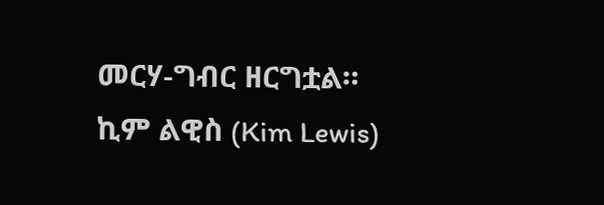መርሃ-ግብር ዘርግቷል።
ኪም ልዊስ (Kim Lewis)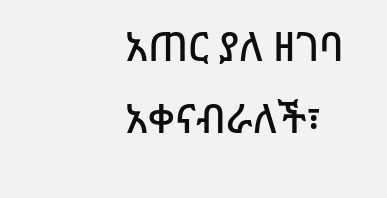አጠር ያለ ዘገባ አቀናብራለች፣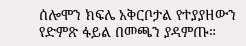ሰሎሞን ክፍሌ አቅርቦታል የተያያዘውን የድምጽ ፋይል በመጫን ያዳምጡ።